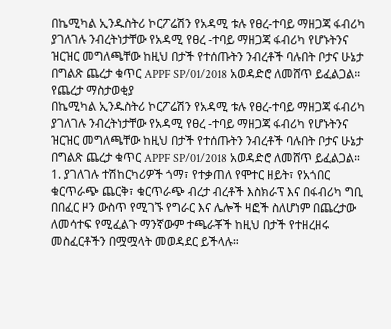በኬሚካል ኢንዱስትሪ ኮርፖሬሽን የአዳሚ ቱሉ የፀረ-ተባይ ማዘጋጃ ፋብሪካ ያገለገሉ ንብረትነታቸው የአዳሚ የፀረ -ተባይ ማዘጋጃ ፋብሪካ የሆኑትንና ዝርዝር መግለጫቸው ከዚህ በታች የተሰጡትን ንብረቶች ባሉበት ቦታና ሁኔታ በግልጽ ጨረታ ቁጥር APPF SP/01/2018 አወዳድሮ ለመሸጥ ይፈልጋል።
የጨረታ ማስታወቂያ
በኬሚካል ኢንዱስትሪ ኮርፖሬሽን የአዳሚ ቱሉ የፀረ-ተባይ ማዘጋጃ ፋብሪካ ያገለገሉ ንብረትነታቸው የአዳሚ የፀረ -ተባይ ማዘጋጃ ፋብሪካ የሆኑትንና ዝርዝር መግለጫቸው ከዚህ በታች የተሰጡትን ንብረቶች ባሉበት ቦታና ሁኔታ በግልጽ ጨረታ ቁጥር APPF SP/01/2018 አወዳድሮ ለመሸጥ ይፈልጋል።
1. ያገለገሉ ተሽከርካሪዎች ጎማ፣ የተቃጠለ የሞተር ዘይት፣ የአጎበር ቁርጥራጭ ጨርቅ፣ ቁርጥራጭ ብረታ ብረቶች እስክራፕ እና በፋብሪካ ግቢ በበፈር ዞን ውስጥ የሚገኙ የግራር እና ሌሎች ዛፎች ስለሆነም በጨረታው ለመሳተፍ የሚፈልጉ ማንኛውም ተጫራቾች ከዚህ በታች የተዘረዘሩ መስፈርቶችን በሟሟላት መወዳደር ይችላሉ።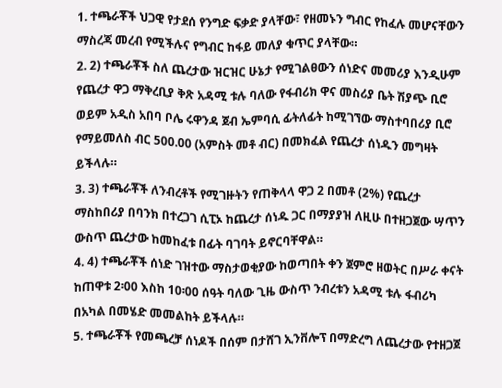1. ተጫራቾች ህጋዊ የታደሰ የንግድ ፍቃድ ያላቸው፣ የዘመኑን ግብር የከፈሉ መሆናቸውን ማስረጃ መረብ የሚችሉና የግብር ከፋይ መለያ ቁጥር ያላቸው።
2. 2) ተጫራቾች ስለ ጨረታው ዝርዝር ሁኔታ የሚገልፀውን ሰነድና መመሪያ እንዲሁም የጨረታ ዋጋ ማቅረቢያ ቅጽ አዳሚ ቱሉ ባለው የፋብሪክ ዋና መስሪያ ቤት ሽያጭ ቢሮ ወይም አዲስ አበባ ቦሌ ሩዋንዳ ጀብ ኤምባሲ ፊትለፊት ከሚገኘው ማስተባበሪያ ቢሮ የማይመለስ ብር 500.00 (አምስት መቶ ብር) በመክፈል የጨረታ ሰነዱን መግዛት ይችላሉ።
3. 3) ተጫራቾች ለንብረቶች የሚገዙትን የጠቅላላ ዋጋ 2 በመቶ (2%) የጨረታ ማስከበሪያ በባንክ በተረጋገ ሲፒኦ ከጨረታ ሰነዱ ጋር በማያያዝ ለዚሁ በተዘጋጀው ሣጥን ውስጥ ጨረታው ከመከፈቱ በፊት ባገባት ይኖርባቸዋል።
4. 4) ተጫራቾች ሰነድ ገዝተው ማስታወቂያው ከወጣበት ቀን ጀምሮ ዘወትር በሥራ ቀናት ከጠዋቱ 2፡00 እስከ 10፡00 ሰዓት ባለው ጊዜ ውስጥ ንብረቱን አዳሚ ቱሉ ፋብሪካ በአካል በመሄድ መመልከት ይችላሉ።
5. ተጫራቾች የመጫረቻ ሰነዶች በሰም በታሸገ ኢንቨሎፕ በማድረግ ለጨረታው የተዘጋጀ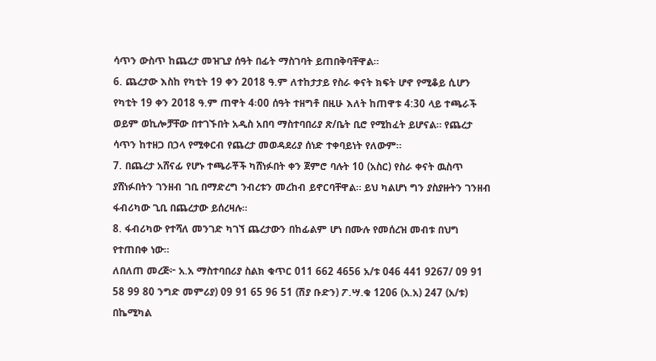ሳጥን ውስጥ ከጨረታ መዝጊያ ሰዓት በፊት ማስገባት ይጠበቅባቸዋል።
6. ጨረታው እስከ የካቲት 19 ቀን 2018 ዓ.ም ለተከታታይ የስራ ቀናት ክፍት ሆኖ የሚቆይ ሲሆን የካቲት 19 ቀን 2018 ዓ.ም ጠዋት 4፡00 ሰዓት ተዘግቶ በዚሁ እለት ከጠዋቱ 4:30 ላይ ተጫራች ወይም ወኪሎቻቸው በተገኙበት አዲስ አበባ ማስተባበሪያ ጽ/ቤት ቢሮ የሚከፈት ይሆናል። የጨረታ ሳጥን ከተዘጋ በኃላ የሚቀርብ የጨረታ መወዳደሪያ ሰነድ ተቀባይነት የለውም።
7. በጨረታ አሸናፊ የሆኑ ተጫራቾች ካሸነፉበት ቀን ጀምሮ ባሉት 10 (አስር) የስራ ቀናት ዉስጥ ያሸነፉበትን ገንዘብ ገቢ በማድረግ ንብረቱን መረከብ ይኖርባቸዋል። ይህ ካልሆነ ግን ያስያዙትን ገንዘብ ፋብሪካው ጊቢ በጨረታው ይሰረዛሉ።
8. ፋብሪካው የተሻለ መንገድ ካገኘ ጨረታውን በከፊልም ሆነ በሙሉ የመሰረዝ መብቱ በህግ የተጠበቀ ነው።
ለበለጠ መረጅ፦ አ.አ ማስተባበሪያ ስልክ ቁጥር 011 662 4656 አ/ቱ 046 441 9267/ 09 91 58 99 80 ንግድ መምሪያ) 09 91 65 96 51 (ሽያ ቡድን) ፖ.ሣ.ቁ 1206 (አ.አ) 247 (አ/ቱ)
በኬሚካል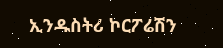ኢንዱስትሪ ኮርፖሬሽን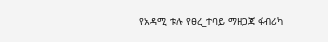የአዳሚ ቱሉ የፀረ_ተባይ ማዘጋጃ ፋብሪካ